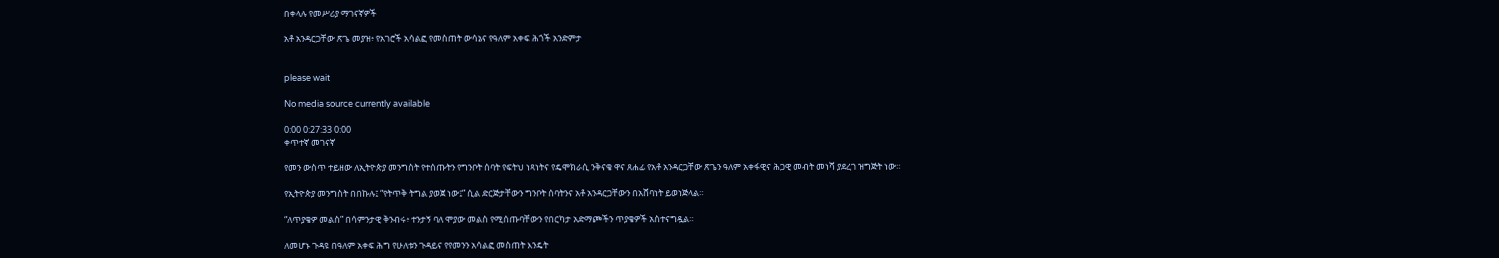በቀላሉ የመሥሪያ ማገናኛዎች

አቶ አንዳርጋቸው ጽጌ መያዝ፥ የአገሮች አሳልፎ የመስጠት ውሳኔና የዓለም አቀፍ ሕጎች አንድምታ


please wait

No media source currently available

0:00 0:27:33 0:00
ቀጥተኛ መገናኛ

የመን ውስጥ ተይዘው ለኢትዮጵያ መንግስት የተሰጡትን የግንቦት ሰባት የፍትህ ነጻነትና የዴሞክራሲ ንቅናቄ ዋና ጸሐፊ የአቶ አንዳርጋቸው ጽጌን ዓለም አቀፋዊና ሕጋዊ መብት መነሻ ያደረገ ዝግጅት ነው።

የኢትዮጵያ መንግስት በበኩሉ፤ “የትጥቅ ትግል ያወጀ ነው፤” ሲል ድርጅታቸውን ግንቦት ሰባትንና አቶ አንዳርጋቸውን በአሸባነት ይወነጅላል።

“ለጥያቄዎ መልስ” በሳምንታዊ ቅንብሩ፥ ተንታኝ ባለ ሞያው መልስ የሚሰጡባቸውን የበርካታ አድማጮችን ጥያቄዎች አስተናግዷል።

ለመሆኑ ጉዳዩ በዓለም አቀፍ ሕግ የሁለቱን ጉዳይና የየመንን አሳልፎ መስጠት እንዴት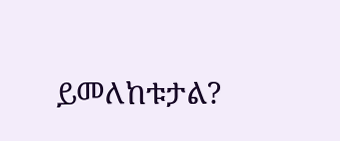ይመለከቱታል?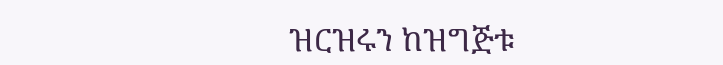ዝርዝሩን ከዝግጅቱ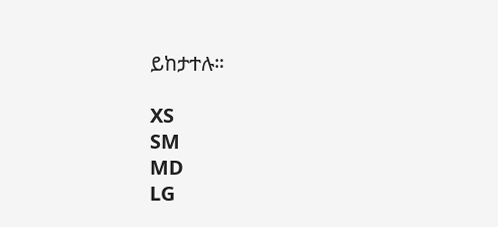ይከታተሉ።

XS
SM
MD
LG